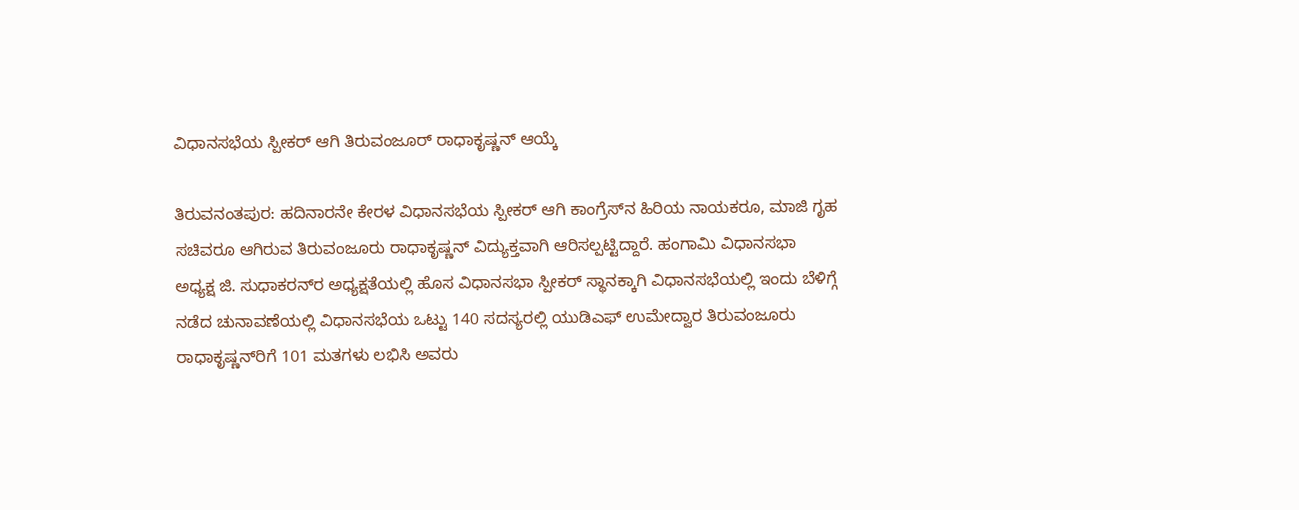ವಿಧಾನಸಭೆಯ ಸ್ಪೀಕರ್ ಆಗಿ ತಿರುವಂಜೂರ್ ರಾಧಾಕೃಷ್ಣನ್ ಆಯ್ಕೆ

ತಿರುವನಂತಪುರ: ಹದಿನಾರನೇ ಕೇರಳ ವಿಧಾನಸಭೆಯ ಸ್ಪೀಕರ್ ಆಗಿ ಕಾಂಗ್ರೆಸ್‌ನ ಹಿರಿಯ ನಾಯಕರೂ, ಮಾಜಿ ಗೃಹ ಸಚಿವರೂ ಆಗಿರುವ ತಿರುವಂಜೂರು ರಾಧಾಕೃಷ್ಣನ್ ವಿದ್ಯುಕ್ತವಾಗಿ ಆರಿಸಲ್ಪಟ್ಟಿದ್ದಾರೆ. ಹಂಗಾಮಿ ವಿಧಾನಸಭಾ ಅಧ್ಯಕ್ಷ ಜಿ. ಸುಧಾಕರನ್‌ರ ಅಧ್ಯಕ್ಷತೆಯಲ್ಲಿ ಹೊಸ ವಿಧಾನಸಭಾ ಸ್ಪೀಕರ್ ಸ್ಥಾನಕ್ಕಾಗಿ ವಿಧಾನಸಭೆಯಲ್ಲಿ ಇಂದು ಬೆಳಿಗ್ಗೆ ನಡೆದ ಚುನಾವಣೆಯಲ್ಲಿ ವಿಧಾನಸಭೆಯ ಒಟ್ಟು 140 ಸದಸ್ಯರಲ್ಲಿ ಯುಡಿಎಫ್ ಉಮೇದ್ವಾರ ತಿರುವಂಜೂರು ರಾಧಾಕೃಷ್ಣನ್‌ರಿಗೆ 101 ಮತಗಳು ಲಭಿಸಿ ಅವರು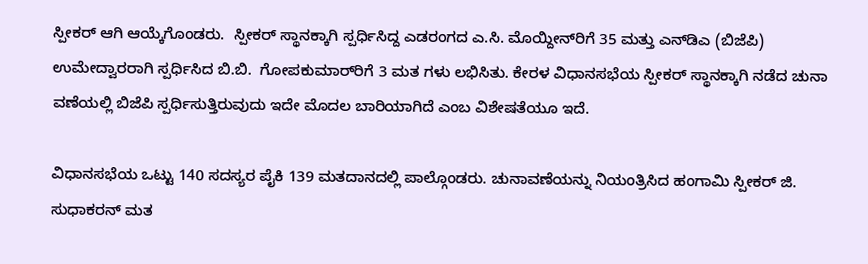ಸ್ಪೀಕರ್ ಆಗಿ ಆಯ್ಕೆಗೊಂಡರು.  ಸ್ಪೀಕರ್ ಸ್ಥಾನಕ್ಕಾಗಿ ಸ್ಪರ್ಧಿಸಿದ್ದ ಎಡರಂಗದ ಎ.ಸಿ. ಮೊಯ್ದೀನ್‌ರಿಗೆ 35 ಮತ್ತು ಎನ್‌ಡಿಎ (ಬಿಜೆಪಿ) ಉಮೇದ್ವಾರರಾಗಿ ಸ್ಪರ್ಧಿಸಿದ ಬಿ.ಬಿ.  ಗೋಪಕುಮಾರ್‌ರಿಗೆ 3 ಮತ ಗಳು ಲಭಿಸಿತು. ಕೇರಳ ವಿಧಾನಸಭೆಯ ಸ್ಪೀಕರ್ ಸ್ಥಾನಕ್ಕಾಗಿ ನಡೆದ ಚುನಾ ವಣೆಯಲ್ಲಿ ಬಿಜೆಪಿ ಸ್ಪರ್ಧಿಸುತ್ತಿರುವುದು ಇದೇ ಮೊದಲ ಬಾರಿಯಾಗಿದೆ ಎಂಬ ವಿಶೇಷತೆಯೂ ಇದೆ.

ವಿಧಾನಸಭೆಯ ಒಟ್ಟು 140 ಸದಸ್ಯರ ಪೈಕಿ 139 ಮತದಾನದಲ್ಲಿ ಪಾಲ್ಗೊಂಡರು. ಚುನಾವಣೆಯನ್ನು ನಿಯಂತ್ರಿಸಿದ ಹಂಗಾಮಿ ಸ್ಪೀಕರ್ ಜಿ. ಸುಧಾಕರನ್ ಮತ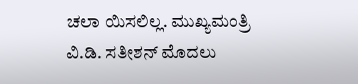ಚಲಾ ಯಿಸಲಿಲ್ಲ. ಮುಖ್ಯಮಂತ್ರಿ ವಿ.ಡಿ. ಸತೀಶನ್ ಮೊದಲು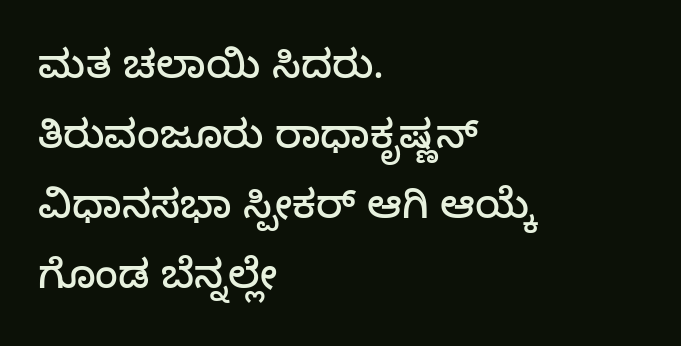ಮತ ಚಲಾಯಿ ಸಿದರು. ತಿರುವಂಜೂರು ರಾಧಾಕೃಷ್ಣನ್ ವಿಧಾನಸಭಾ ಸ್ಪೀಕರ್ ಆಗಿ ಆಯ್ಕೆ ಗೊಂಡ ಬೆನ್ನಲ್ಲೇ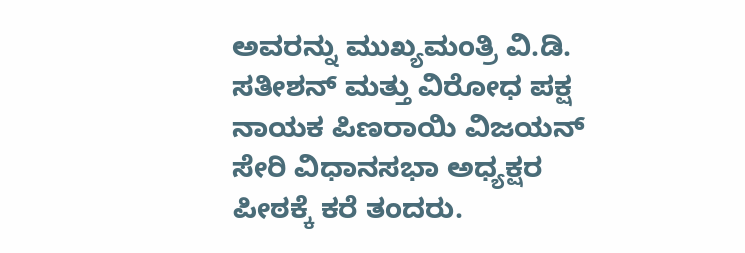ಅವರನ್ನು ಮುಖ್ಯಮಂತ್ರಿ ವಿ.ಡಿ. ಸತೀಶನ್ ಮತ್ತು ವಿರೋಧ ಪಕ್ಷ ನಾಯಕ ಪಿಣರಾಯಿ ವಿಜಯನ್ ಸೇರಿ ವಿಧಾನಸಭಾ ಅಧ್ಯಕ್ಷರ ಪೀಠಕ್ಕೆ ಕರೆ ತಂದರು.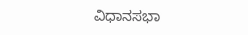ವಿಧಾನಸಭಾ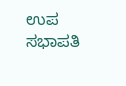ಉಪ ಸಭಾಪತಿ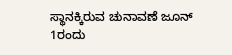ಸ್ಥಾನಕ್ಕಿರುವ ಚುನಾವಣೆ ಜೂನ್ 1ರಂದು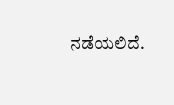ನಡೆಯಲಿದೆ.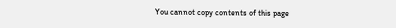You cannot copy contents of this page